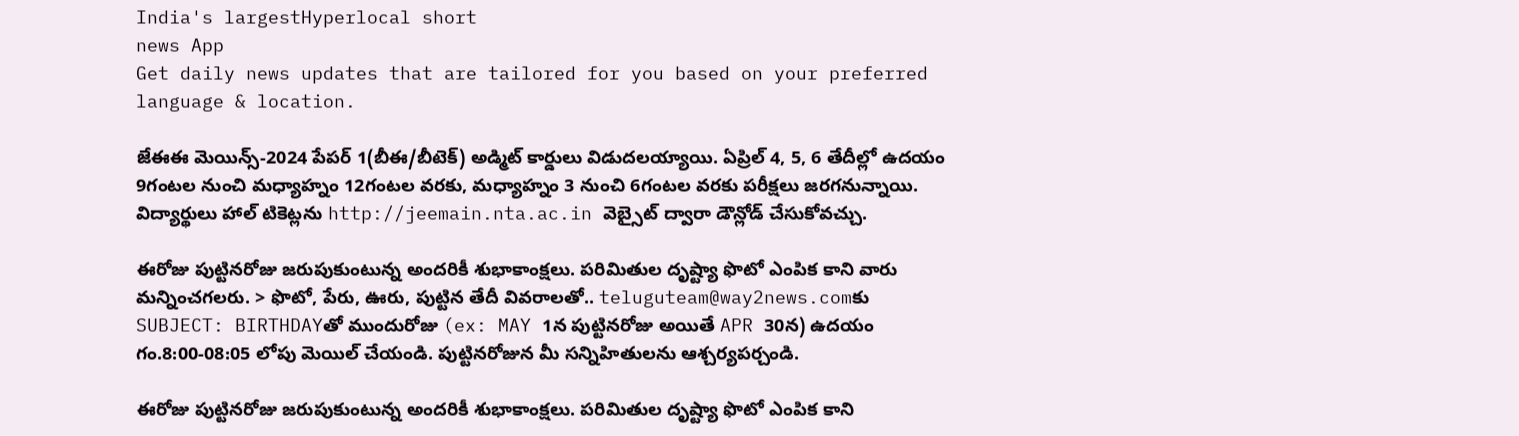India's largestHyperlocal short
news App
Get daily news updates that are tailored for you based on your preferred language & location.

జేఈఈ మెయిన్స్-2024 పేపర్ 1(బీఈ/బీటెక్) అడ్మిట్ కార్డులు విడుదలయ్యాయి. ఏప్రిల్ 4, 5, 6 తేదీల్లో ఉదయం 9గంటల నుంచి మధ్యాహ్నం 12గంటల వరకు, మధ్యాహ్నం 3 నుంచి 6గంటల వరకు పరీక్షలు జరగనున్నాయి. విద్యార్థులు హాల్ టికెట్లను http://jeemain.nta.ac.in వెబ్సైట్ ద్వారా డౌన్లోడ్ చేసుకోవచ్చు.

ఈరోజు పుట్టినరోజు జరుపుకుంటున్న అందరికీ శుభాకాంక్షలు. పరిమితుల దృష్ట్యా ఫొటో ఎంపిక కాని వారు మన్నించగలరు. > ఫొటో, పేరు, ఊరు, పుట్టిన తేదీ వివరాలతో.. teluguteam@way2news.comకు SUBJECT: BIRTHDAYతో ముందురోజు (ex: MAY 1న పుట్టినరోజు అయితే APR 30న) ఉదయం గం.8:00-08:05 లోపు మెయిల్ చేయండి. పుట్టినరోజున మీ సన్నిహితులను ఆశ్చర్యపర్చండి.

ఈరోజు పుట్టినరోజు జరుపుకుంటున్న అందరికీ శుభాకాంక్షలు. పరిమితుల దృష్ట్యా ఫొటో ఎంపిక కాని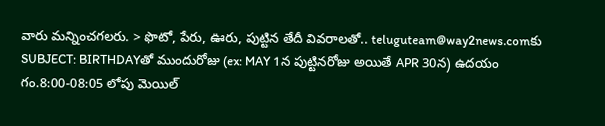వారు మన్నించగలరు. > ఫొటో, పేరు, ఊరు, పుట్టిన తేదీ వివరాలతో.. teluguteam@way2news.comకు SUBJECT: BIRTHDAYతో ముందురోజు (ex: MAY 1న పుట్టినరోజు అయితే APR 30న) ఉదయం గం.8:00-08:05 లోపు మెయిల్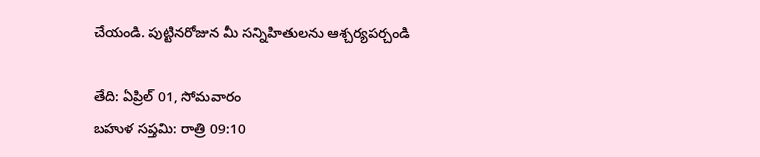చేయండి. పుట్టినరోజున మీ సన్నిహితులను ఆశ్చర్యపర్చండి

తేది: ఏప్రిల్ 01, సోమవారం
బహుళ సప్తమి: రాత్రి 09:10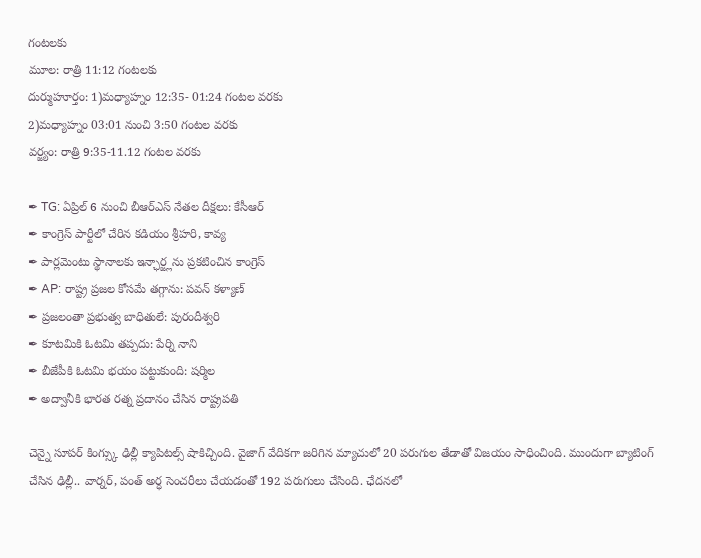గంటలకు
మూల: రాత్రి 11:12 గంటలకు
దుర్ముహూర్తం: 1)మధ్యాహ్నం 12:35- 01:24 గంటల వరకు
2)మధ్యాహ్నం 03:01 నుంచి 3:50 గంటల వరకు
వర్జ్యం: రాత్రి 9:35-11.12 గంటల వరకు

✒ TG: ఏప్రిల్ 6 నుంచి బీఆర్ఎస్ నేతల దీక్షలు: కేసీఆర్
✒ కాంగ్రెస్ పార్టీలో చేరిన కడియం శ్రీహరి, కావ్య
✒ పార్లమెంటు స్థానాలకు ఇన్ఛార్జ్లను ప్రకటించిన కాంగ్రెస్
✒ AP: రాష్ట్ర ప్రజల కోసమే తగ్గాను: పవన్ కళ్యాణ్
✒ ప్రజలంతా ప్రభుత్వ బాధితులే: పురందీశ్వరి
✒ కూటమికి ఓటమి తప్పదు: పేర్ని నాని
✒ బీజేపీకి ఓటమి భయం పట్టుకుంది: షర్మిల
✒ అద్వానీకి భారత రత్న ప్రదానం చేసిన రాష్ట్రపతి

చెన్నై సూపర్ కింగ్స్కు ఢిల్లీ క్యాపిటల్స్ షాకిచ్చింది. వైజాగ్ వేదికగా జరిగిన మ్యాచులో 20 పరుగుల తేడాతో విజయం సాధించింది. ముందుగా బ్యాటింగ్ చేసిన ఢిల్లీ.. వార్నర్, పంత్ అర్ధ సెంచరీలు చేయడంతో 192 పరుగులు చేసింది. ఛేదనలో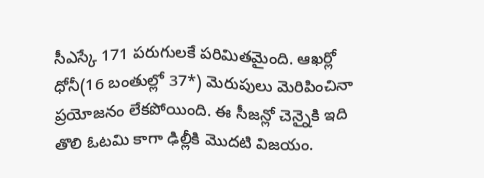సీఎస్కే 171 పరుగులకే పరిమితమైంది. ఆఖర్లో ధోనీ(16 బంతుల్లో 37*) మెరుపులు మెరిపించినా ప్రయోజనం లేకపోయింది. ఈ సీజన్లో చెన్నైకి ఇది తొలి ఓటమి కాగా ఢిల్లీకి మొదటి విజయం.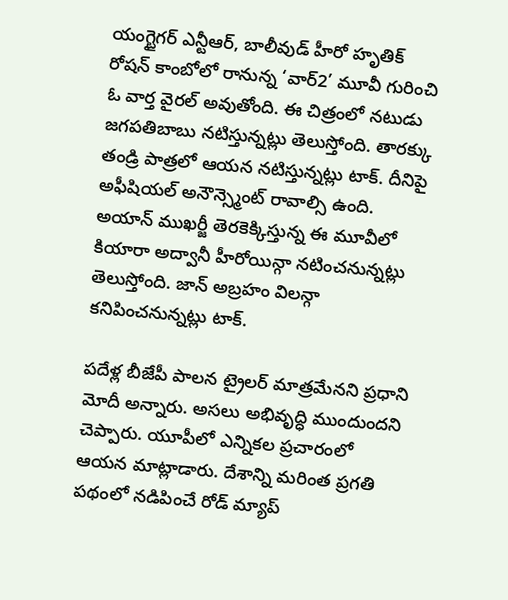యంగ్టైగర్ ఎన్టీఆర్, బాలీవుడ్ హీరో హృతిక్ రోషన్ కాంబోలో రానున్న ‘వార్2’ మూవీ గురించి ఓ వార్త వైరల్ అవుతోంది. ఈ చిత్రంలో నటుడు జగపతిబాబు నటిస్తున్నట్లు తెలుస్తోంది. తారక్కు తండ్రి పాత్రలో ఆయన నటిస్తున్నట్లు టాక్. దీనిపై అఫీషియల్ అనౌన్స్మెంట్ రావాల్సి ఉంది. అయాన్ ముఖర్జీ తెరకెక్కిస్తున్న ఈ మూవీలో కియారా అద్వానీ హీరోయిన్గా నటించనున్నట్లు తెలుస్తోంది. జాన్ అబ్రహం విలన్గా కనిపించనున్నట్లు టాక్.

పదేళ్ల బీజేపీ పాలన ట్రైలర్ మాత్రమేనని ప్రధాని మోదీ అన్నారు. అసలు అభివృద్ధి ముందుందని చెప్పారు. యూపీలో ఎన్నికల ప్రచారంలో ఆయన మాట్లాడారు. దేశాన్ని మరింత ప్రగతి పథంలో నడిపించే రోడ్ మ్యాప్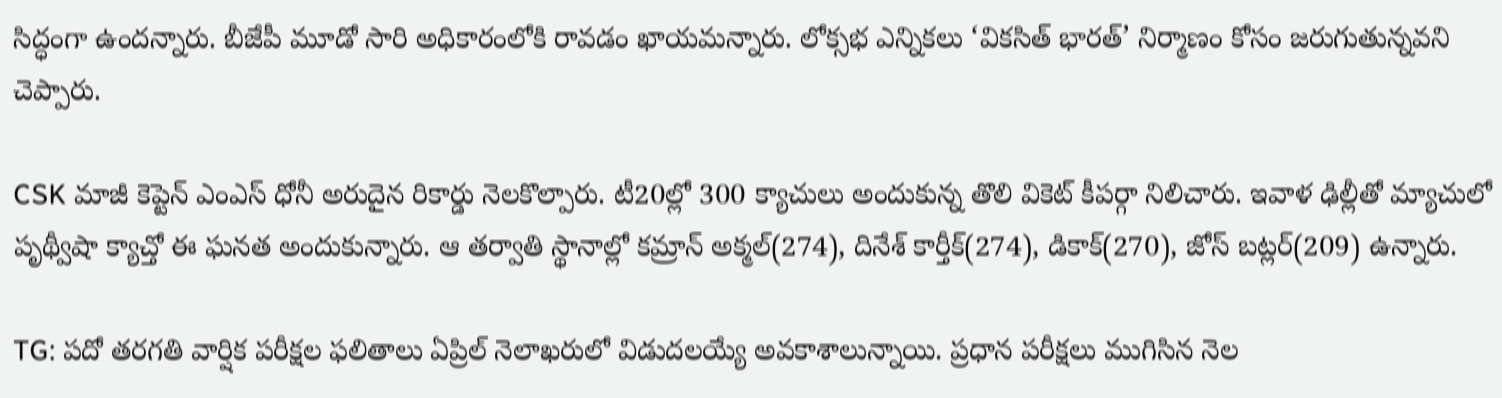సిద్ధంగా ఉందన్నారు. బీజేపీ మూడో సారి అధికారంలోకి రావడం ఖాయమన్నారు. లోక్సభ ఎన్నికలు ‘వికసిత్ భారత్’ నిర్మాణం కోసం జరుగుతున్నవని చెప్పారు.

CSK మాజీ కెప్టెన్ ఎంఎస్ ధోనీ అరుదైన రికార్డు నెలకొల్పారు. టీ20ల్లో 300 క్యాచులు అందుకున్న తొలి వికెట్ కీపర్గా నిలిచారు. ఇవాళ ఢిల్లీతో మ్యాచులో పృథ్వీషా క్యాచ్తో ఈ ఘనత అందుకున్నారు. ఆ తర్వాతి స్థానాల్లో కమ్రాన్ అక్మల్(274), దినేశ్ కార్తీక్(274), డికాక్(270), జోస్ బట్లర్(209) ఉన్నారు.

TG: పదో తరగతి వార్షిక పరీక్షల ఫలితాలు ఏప్రిల్ నెలాఖరులో విడుదలయ్యే అవకాశాలున్నాయి. ప్రధాన పరీక్షలు ముగిసిన నెల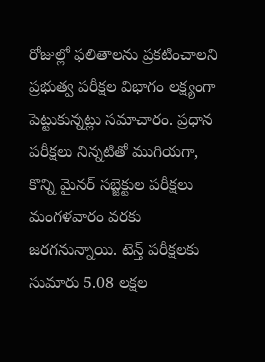రోజుల్లో ఫలితాలను ప్రకటించాలని ప్రభుత్వ పరీక్షల విభాగం లక్ష్యంగా పెట్టుకున్నట్లు సమాచారం. ప్రధాన పరీక్షలు నిన్నటితో ముగియగా, కొన్ని మైనర్ సబ్జెక్టుల పరీక్షలు మంగళవారం వరకు జరగనున్నాయి. టెన్త్ పరీక్షలకు సుమారు 5.08 లక్షల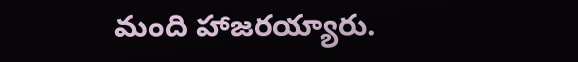మంది హాజరయ్యారు.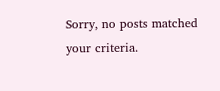Sorry, no posts matched your criteria.